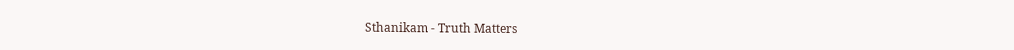Sthanikam - Truth Matters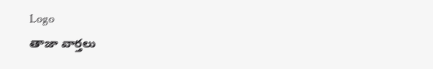Logo
తాజా వార్తలు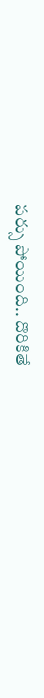పర్సు పోయింది.. దొరికితే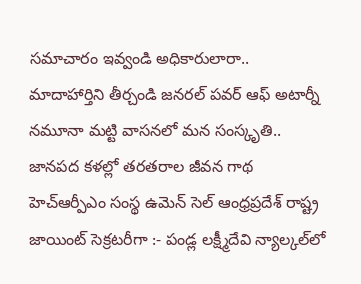సమాచారం ఇవ్వండి అధికారులారా.. మాదాహార్తిని తీర్చండి జనరల్ పవర్ ఆఫ్ అటార్నీ నమూనా మట్టి వాసనలో మన సంస్కృతి.. జానపద కళల్లో తరతరాల జీవన గాథ హెచ్ఆర్పీఎం సంస్థ ఉమెన్ సెల్ ఆంధ్రప్రదేశ్ రాష్ట్ర జాయింట్ సెక్రటరీగా :- పండ్ల లక్ష్మీదేవి న్యాల్కల్‌లో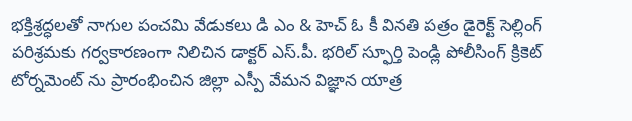భక్తిశ్రద్ధలతో నాగుల పంచమి వేడుకలు డి ఎం & హెచ్ ఓ కీ వినతి పత్రం డైరెక్ట్ సెల్లింగ్ పరిశ్రమకు గర్వకారణంగా నిలిచిన డాక్టర్ ఎస్.పీ. భరిల్ స్ఫూర్తి పెండ్లి పోలీసింగ్ క్రికెట్ టోర్నమెంట్ ను ప్రారంభించిన జిల్లా ఎస్పీ వేమన విజ్ఞాన యాత్ర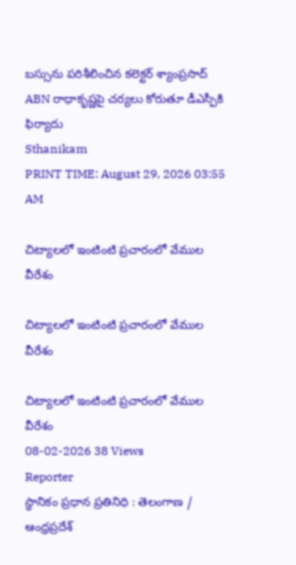బస్సును పరిశీలించిన కలెక్టర్ శ్యాంప్రసాద్ ABN రాధాకృష్ణపై చర్యలు కోరుతూ డీఎస్పీకి ఫిర్యాదు
Sthanikam
PRINT TIME: August 29, 2026 03:55 AM

చిట్యాలలో ఇంటింటి ప్రచారంలో వేముల వీరేశం

చిట్యాలలో ఇంటింటి ప్రచారంలో వేముల వీరేశం

చిట్యాలలో ఇంటింటి ప్రచారంలో వేముల వీరేశం
08-02-2026 38 Views
Reporter
స్థానికం ప్రధాన ప్రతినిధి : తెలంగాణ / ఆంధ్రప్రదేశ్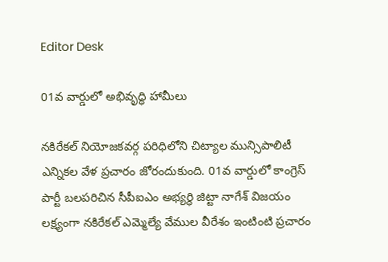Editor Desk

01వ వార్డులో అభివృద్ధి హామీలు

నకిరేకల్ నియోజకవర్గ పరిధిలోని చిట్యాల మున్సిపాలిటీ ఎన్నికల వేళ ప్రచారం జోరందుకుంది. 01వ వార్డులో కాంగ్రెస్ పార్టీ బలపరిచిన సీపీఐఎం అభ్యర్థి జిట్టా నాగేశ్ విజయం లక్ష్యంగా నకిరేకల్ ఎమ్మెల్యే వేముల వీరేశం ఇంటింటి ప్రచారం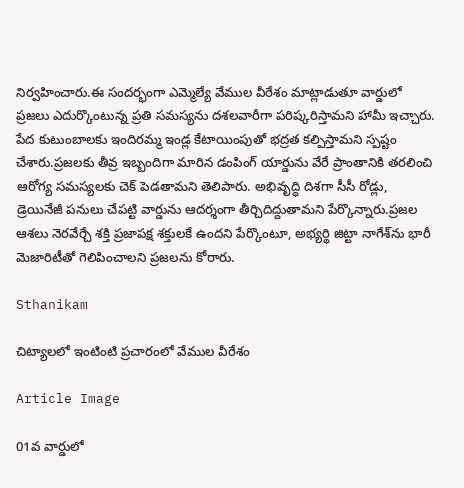నిర్వహించారు.ఈ సందర్భంగా ఎమ్మెల్యే వేముల వీరేశం మాట్లాడుతూ వార్డులో ప్రజలు ఎదుర్కొంటున్న ప్రతి సమస్యను దశలవారీగా పరిష్కరిస్తామని హామీ ఇచ్చారు. పేద కుటుంబాలకు ఇందిరమ్మ ఇండ్ల కేటాయింపుతో భద్రత కల్పిస్తామని స్పష్టం చేశారు.ప్రజలకు తీవ్ర ఇబ్బందిగా మారిన డంపింగ్ యార్డును వేరే ప్రాంతానికి తరలించి ఆరోగ్య సమస్యలకు చెక్ పెడతామని తెలిపారు. అభివృద్ధి దిశగా సీసీ రోడ్లు, డ్రెయినేజీ పనులు చేపట్టి వార్డును ఆదర్శంగా తీర్చిదిద్దుతామని పేర్కొన్నారు.ప్రజల ఆశలు నెరవేర్చే శక్తి ప్రజాపక్ష శక్తులకే ఉందని పేర్కొంటూ, అభ్యర్థి జిట్టా నాగేశ్‌ను భారీ మెజారిటీతో గెలిపించాలని ప్రజలను కోరారు.

Sthanikam

చిట్యాలలో ఇంటింటి ప్రచారంలో వేముల వీరేశం

Article Image

01వ వార్డులో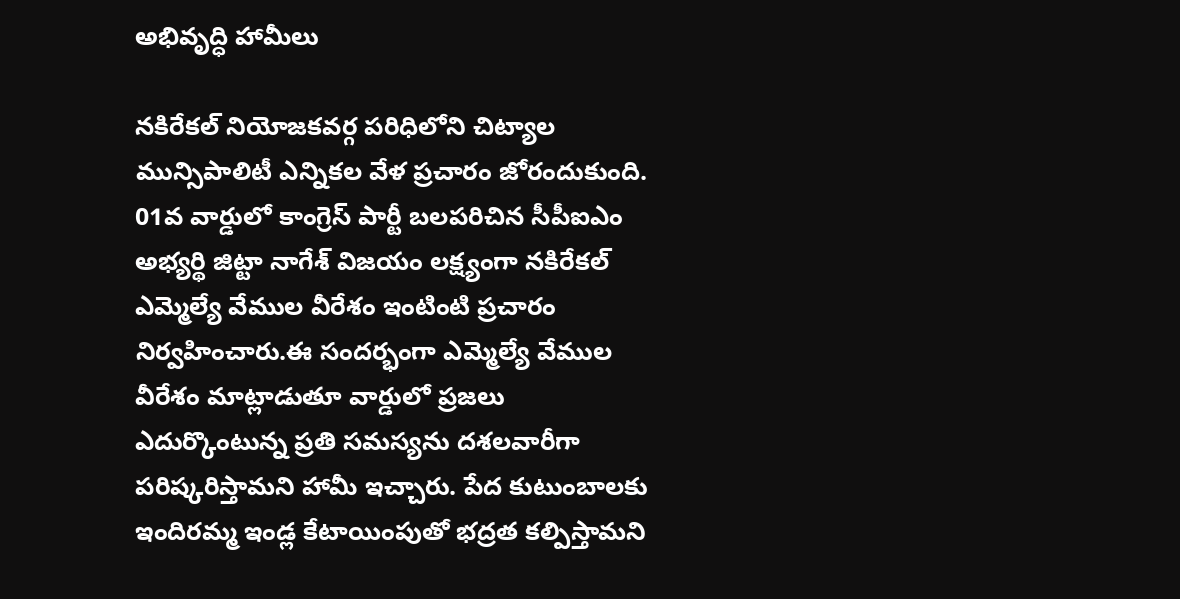అభివృద్ధి హామీలు

నకిరేకల్ నియోజకవర్గ పరిధిలోని చిట్యాల మున్సిపాలిటీ ఎన్నికల వేళ ప్రచారం జోరందుకుంది. 01వ వార్డులో కాంగ్రెస్ పార్టీ బలపరిచిన సీపీఐఎం అభ్యర్థి జిట్టా నాగేశ్ విజయం లక్ష్యంగా నకిరేకల్ ఎమ్మెల్యే వేముల వీరేశం ఇంటింటి ప్రచారం నిర్వహించారు.ఈ సందర్భంగా ఎమ్మెల్యే వేముల వీరేశం మాట్లాడుతూ వార్డులో ప్రజలు ఎదుర్కొంటున్న ప్రతి సమస్యను దశలవారీగా పరిష్కరిస్తామని హామీ ఇచ్చారు. పేద కుటుంబాలకు ఇందిరమ్మ ఇండ్ల కేటాయింపుతో భద్రత కల్పిస్తామని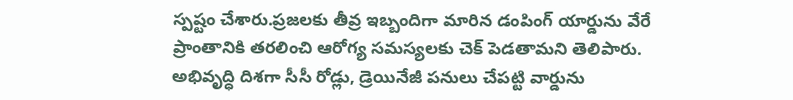స్పష్టం చేశారు.ప్రజలకు తీవ్ర ఇబ్బందిగా మారిన డంపింగ్ యార్డును వేరే ప్రాంతానికి తరలించి ఆరోగ్య సమస్యలకు చెక్ పెడతామని తెలిపారు. అభివృద్ధి దిశగా సీసీ రోడ్లు, డ్రెయినేజీ పనులు చేపట్టి వార్డును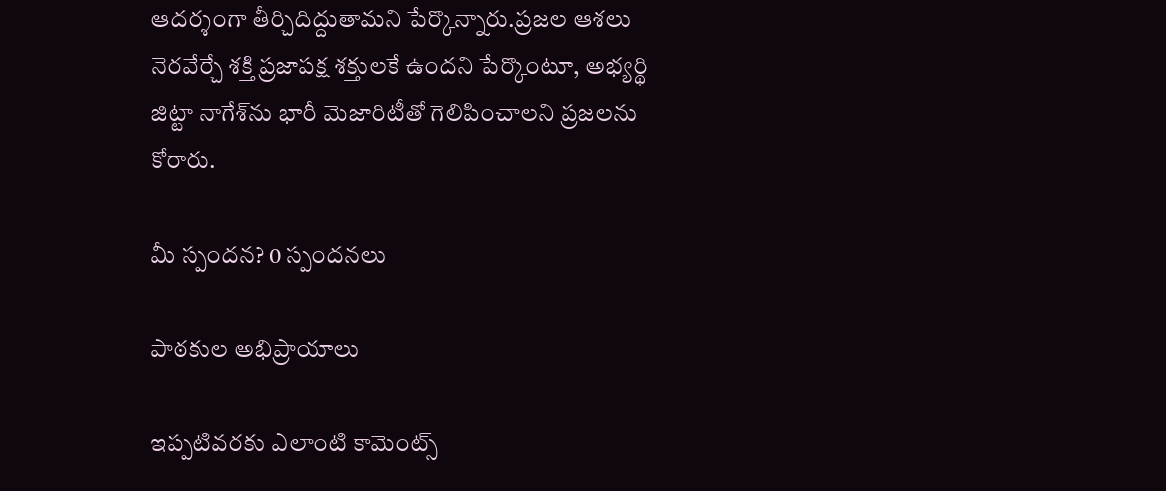ఆదర్శంగా తీర్చిదిద్దుతామని పేర్కొన్నారు.ప్రజల ఆశలు నెరవేర్చే శక్తి ప్రజాపక్ష శక్తులకే ఉందని పేర్కొంటూ, అభ్యర్థి జిట్టా నాగేశ్‌ను భారీ మెజారిటీతో గెలిపించాలని ప్రజలను కోరారు.

మీ స్పందన? 0 స్పందనలు

పాఠకుల అభిప్రాయాలు

ఇప్పటివరకు ఎలాంటి కామెంట్స్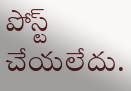పోస్ట్ చేయలేదు.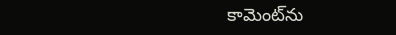కామెంట్‌ను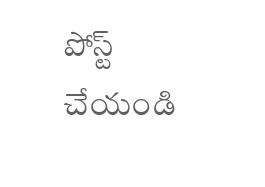పోస్ట్ చేయండి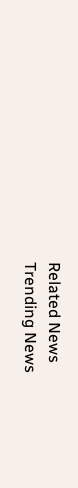Related News
Trending News